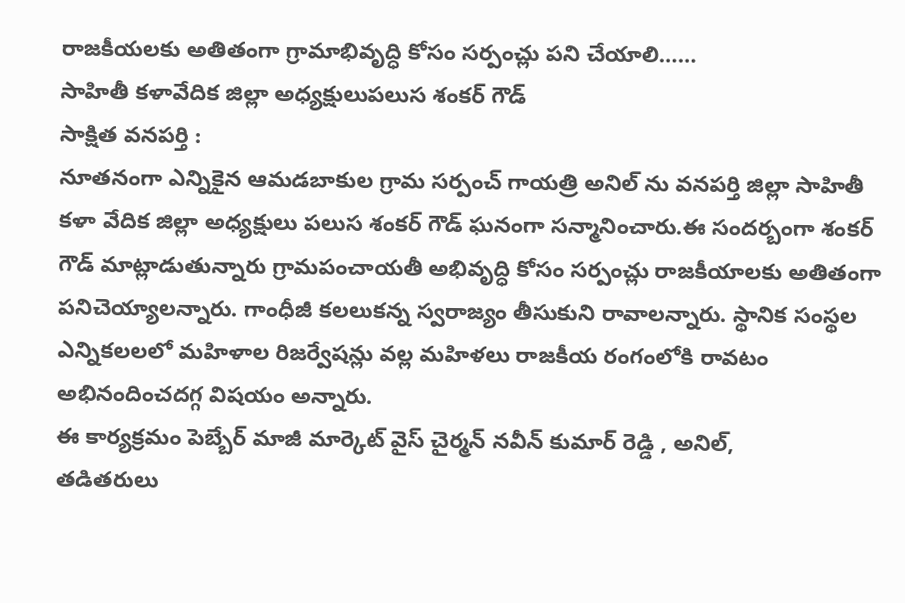రాజకీయలకు అతితంగా గ్రామాభివృద్ధి కోసం సర్పంచ్లు పని చేయాలి……
సాహితీ కళావేదిక జిల్లా అధ్యక్షులుపలుస శంకర్ గౌడ్
సాక్షిత వనపర్తి :
నూతనంగా ఎన్నికైన ఆమడబాకుల గ్రామ సర్పంచ్ గాయత్రి అనిల్ ను వనపర్తి జిల్లా సాహితీ కళా వేదిక జిల్లా అధ్యక్షులు పలుస శంకర్ గౌడ్ ఘనంగా సన్మానించారు.ఈ సందర్బంగా శంకర్ గౌడ్ మాట్లాడుతున్నారు గ్రామపంచాయతీ అభివృద్ధి కోసం సర్పంచ్లు రాజకీయాలకు అతితంగా పనిచెయ్యాలన్నారు. గాంధీజీ కలలుకన్న స్వరాజ్యం తీసుకుని రావాలన్నారు. స్థానిక సంస్థల ఎన్నికలలలో మహిళాల రిజర్వేషన్లు వల్ల మహిళలు రాజకీయ రంగంలోకి రావటం అభినందించదగ్గ విషయం అన్నారు.
ఈ కార్యక్రమం పెబ్బేర్ మాజీ మార్కెట్ వైస్ చైర్మన్ నవీన్ కుమార్ రెడ్డి , అనిల్,
తడితరులు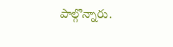పాల్గొన్నారు.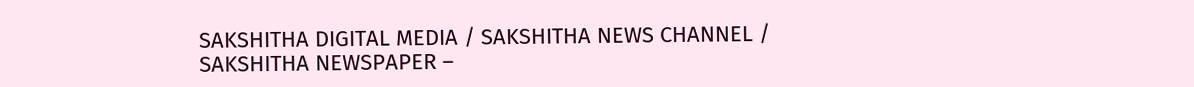SAKSHITHA DIGITAL MEDIA / SAKSHITHA NEWS CHANNEL / SAKSHITHA NEWSPAPER –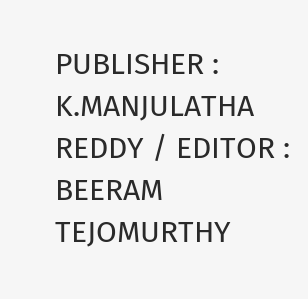PUBLISHER : K.MANJULATHA REDDY / EDITOR : BEERAM TEJOMURTHY